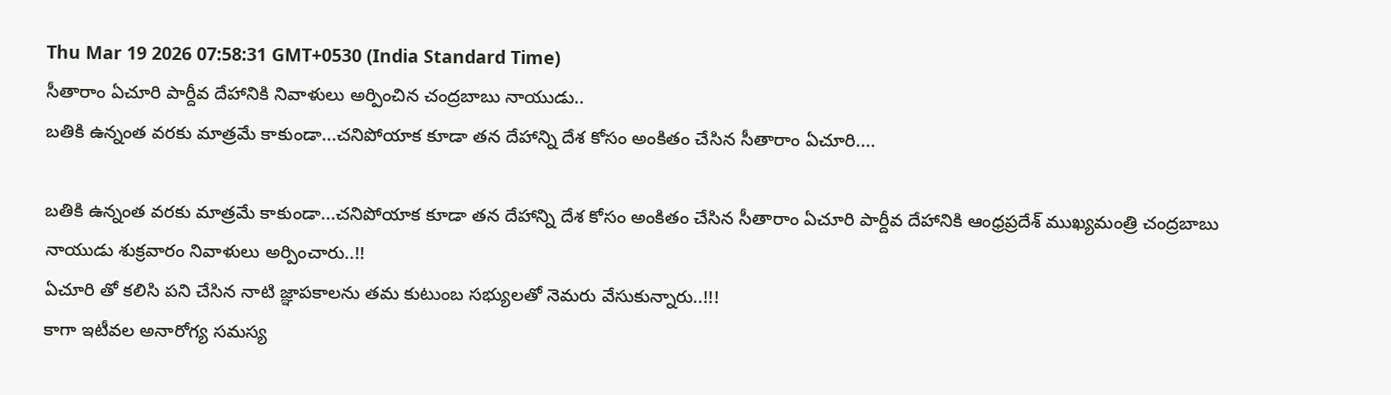Thu Mar 19 2026 07:58:31 GMT+0530 (India Standard Time)
సీతారాం ఏచూరి పార్దీవ దేహానికి నివాళులు అర్పించిన చంద్రబాబు నాయుడు..
బతికి ఉన్నంత వరకు మాత్రమే కాకుండా...చనిపోయాక కూడా తన దేహాన్ని దేశ కోసం అంకితం చేసిన సీతారాం ఏచూరి....

బతికి ఉన్నంత వరకు మాత్రమే కాకుండా...చనిపోయాక కూడా తన దేహాన్ని దేశ కోసం అంకితం చేసిన సీతారాం ఏచూరి పార్దీవ దేహానికి ఆంధ్రప్రదేశ్ ముఖ్యమంత్రి చంద్రబాబు నాయుడు శుక్రవారం నివాళులు అర్పించారు..!!
ఏచూరి తో కలిసి పని చేసిన నాటి జ్ఞాపకాలను తమ కుటుంబ సభ్యులతో నెమరు వేసుకున్నారు..!!!
కాగా ఇటీవల అనారోగ్య సమస్య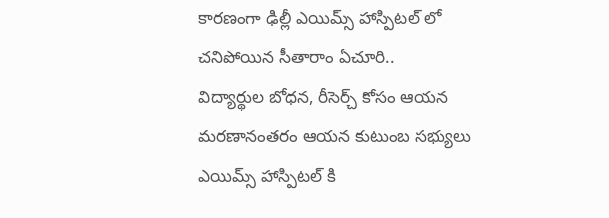కారణంగా ఢిల్లీ ఎయిమ్స్ హాస్పిటల్ లో చనిపోయిన సీతారాం ఏచూరి..
విద్యార్థుల బోధన, రీసెర్చ్ కోసం ఆయన మరణానంతరం ఆయన కుటుంబ సభ్యులు ఎయిమ్స్ హాస్పిటల్ కి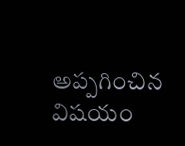అప్పగించిన విషయం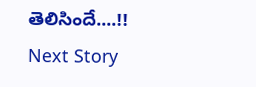తెలిసిందే....!!
Next Story